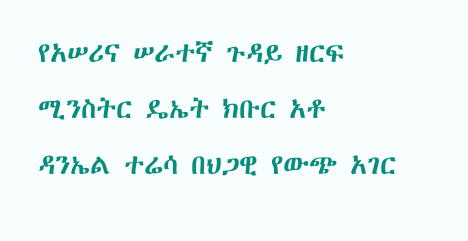የአሠሪና ሠራተኛ ጉዳይ ዘርፍ ሚንስትር ዴኤት ክቡር አቶ ዳንኤል ተሬሳ በህጋዊ የውጭ አገር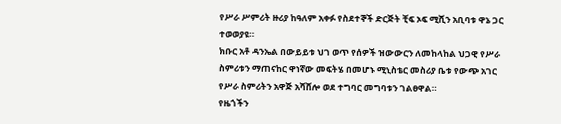የሥራ ሥምሪት ዙሪያ ከዓለም አቀፉ የስደተኞች ድርጅት ቺፍ ኦፍ ሚሺን አቢባቱ ዋኔ ጋር ተወወያዩ።
ክቡር አቶ ዳንኤል በውይይቱ ህገ ወጥ የሰዎች ዝውውርን ለመከላከል ህጋዊ የሥራ ስምሪቱን ማጠናከር ዋነኛው መፍትሄ በመሆኑ ሚኒስቴር መስሪያ ቤቱ የውጭ አገር የሥራ ስምሪትን አዋጅ አሻሸሎ ወደ ተግባር መግባቱን ገልፀዋል።
የዜጎችን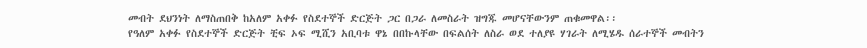መብት ደህንነት ለማስጠበቅ ከአለም አቀፉ የስደተኞች ድርጅት ጋር በጋራ ለመስራት ዝግጁ መሆናቸውንም ጠቁመዋል፡፡
የዓለም አቀፉ የስደተኞች ድርጅት ቺፍ ኦፍ ሚሺን አቢባቱ ዋኔ በበኩላቸው በፍልሰት ለስራ ወደ ተለያዩ ሃገራት ለሚሄዱ ሰራተኞች መብትን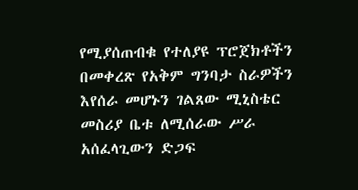የሚያሰጠብቁ የተለያዩ ፕሮጀክቶችን በመቀረጽ የአቅም ግንባታ ስራዎችን እየሰራ መሆኑን ገልጸው ሚኒስቴር መስሪያ ቤቱ ለሚሰራው ሥራ አሰፈላጊውን ድጋፍ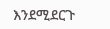እንደሚደርጉ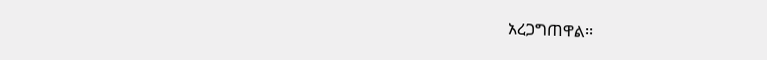አረጋግጠዋል፡፡